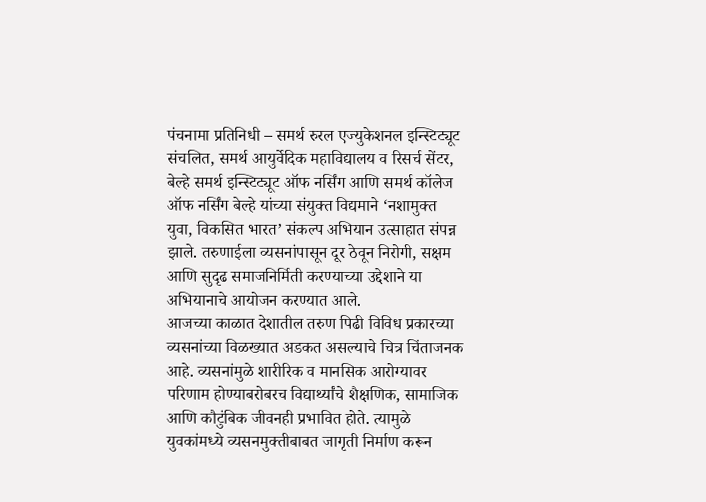पंचनामा प्रतिनिधी – समर्थ रुरल एज्युकेशनल इन्स्टिट्यूट संचलित, समर्थ आयुर्वेदिक महाविद्यालय व रिसर्च सेंटर, बेल्हे समर्थ इन्स्टिट्यूट ऑफ नर्सिंग आणि समर्थ कॉलेज ऑफ नर्सिंग बेल्हे यांच्या संयुक्त विद्यमाने ‘नशामुक्त युवा, विकसित भारत’ संकल्प अभियान उत्साहात संपन्न झाले. तरुणाईला व्यसनांपासून दूर ठेवून निरोगी, सक्षम आणि सुदृढ समाजनिर्मिती करण्याच्या उद्देशाने या अभियानाचे आयोजन करण्यात आले.
आजच्या काळात देशातील तरुण पिढी विविध प्रकारच्या व्यसनांच्या विळख्यात अडकत असल्याचे चित्र चिंताजनक आहे. व्यसनांमुळे शारीरिक व मानसिक आरोग्यावर परिणाम होण्याबरोबरच विद्यार्थ्यांचे शैक्षणिक, सामाजिक आणि कौटुंबिक जीवनही प्रभावित होते. त्यामुळे युवकांमध्ये व्यसनमुक्तीबाबत जागृती निर्माण करून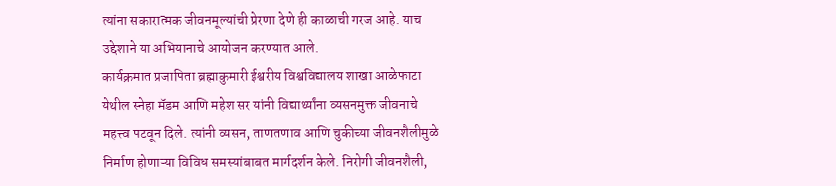त्यांना सकारात्मक जीवनमूल्यांची प्रेरणा देणे ही काळाची गरज आहे. याच उद्देशाने या अभियानाचे आयोजन करण्यात आले.
कार्यक्रमात प्रजापिता ब्रह्माकुमारी ईश्वरीय विश्वविद्यालय शाखा आळेफाटा येथील स्नेहा मॅडम आणि महेश सर यांनी विद्यार्थ्यांना व्यसनमुक्त जीवनाचे महत्त्व पटवून दिले. त्यांनी व्यसन, ताणतणाव आणि चुकीच्या जीवनशैलीमुळे निर्माण होणाऱ्या विविध समस्यांबाबत मार्गदर्शन केले. निरोगी जीवनशैली,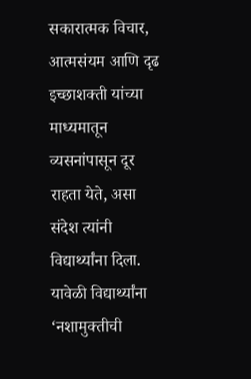सकारात्मक विचार, आत्मसंयम आणि दृढ इच्छाशक्ती यांच्या माध्यमातून व्यसनांपासून दूर राहता येते, असा संदेश त्यांनी विद्यार्थ्यांना दिला.
यावेळी विद्यार्थ्यांना ‘नशामुक्तीची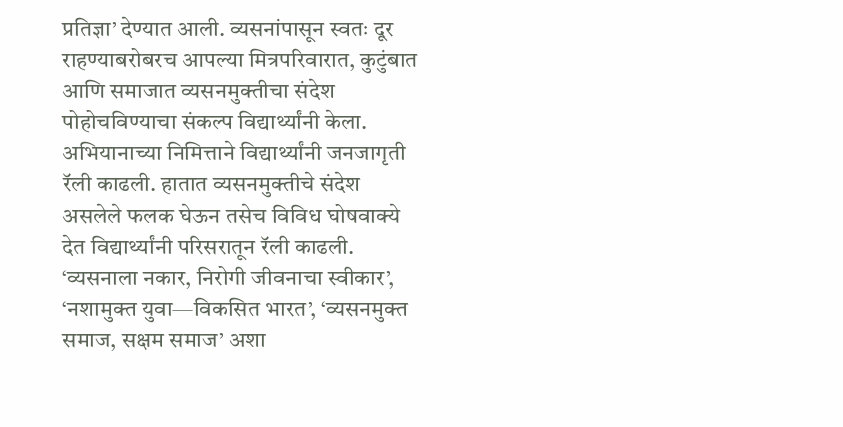प्रतिज्ञा’ देण्यात आली. व्यसनांपासून स्वतः दूर राहण्याबरोबरच आपल्या मित्रपरिवारात, कुटुंबात आणि समाजात व्यसनमुक्तीचा संदेश पोहोचविण्याचा संकल्प विद्यार्थ्यांनी केला.
अभियानाच्या निमित्ताने विद्यार्थ्यांनी जनजागृती रॅली काढली. हातात व्यसनमुक्तीचे संदेश असलेले फलक घेऊन तसेच विविध घोषवाक्ये देत विद्यार्थ्यांनी परिसरातून रॅली काढली. ‘व्यसनाला नकार, निरोगी जीवनाचा स्वीकार’, ‘नशामुक्त युवा—विकसित भारत’, ‘व्यसनमुक्त समाज, सक्षम समाज’ अशा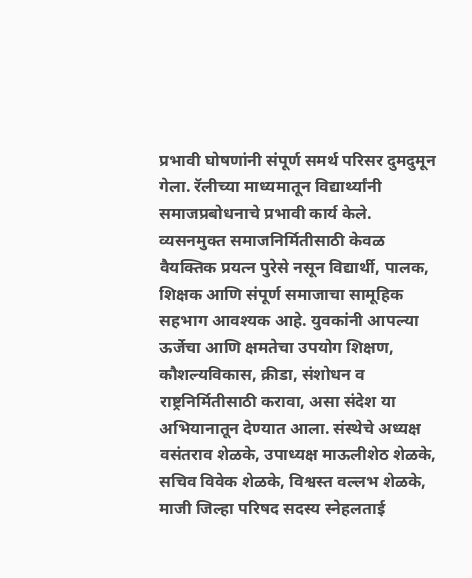प्रभावी घोषणांनी संपूर्ण समर्थ परिसर दुमदुमून गेला. रॅलीच्या माध्यमातून विद्यार्थ्यांनी समाजप्रबोधनाचे प्रभावी कार्य केले.
व्यसनमुक्त समाजनिर्मितीसाठी केवळ वैयक्तिक प्रयत्न पुरेसे नसून विद्यार्थी, पालक, शिक्षक आणि संपूर्ण समाजाचा सामूहिक सहभाग आवश्यक आहे. युवकांनी आपल्या ऊर्जेचा आणि क्षमतेचा उपयोग शिक्षण, कौशल्यविकास, क्रीडा, संशोधन व राष्ट्रनिर्मितीसाठी करावा, असा संदेश या अभियानातून देण्यात आला. संस्थेचे अध्यक्ष वसंतराव शेळके, उपाध्यक्ष माऊलीशेठ शेळके, सचिव विवेक शेळके, विश्वस्त वल्लभ शेळके, माजी जिल्हा परिषद सदस्य स्नेहलताई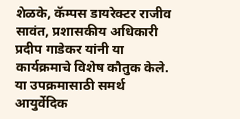शेळके, कॅम्पस डायरेक्टर राजीव सावंत, प्रशासकीय अधिकारी प्रदीप गाडेकर यांनी या कार्यक्रमाचे विशेष कौतुक केले.
या उपक्रमासाठी समर्थ आयुर्वेदिक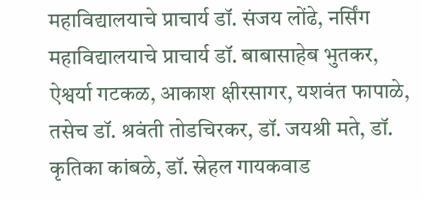महाविद्यालयाचे प्राचार्य डॉ. संजय लोंढे, नर्सिंग महाविद्यालयाचे प्राचार्य डॉ. बाबासाहेब भुतकर, ऐश्वर्या गटकळ, आकाश क्षीरसागर, यशवंत फापाळे, तसेच डॉ. श्रवंती तोडचिरकर, डॉ. जयश्री मते, डॉ. कृतिका कांबळे, डॉ. स्नेहल गायकवाड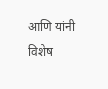आणि यांनी विशेष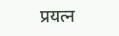प्रयत्न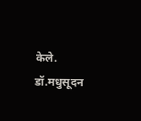केले.
डॉ.मधुसूदन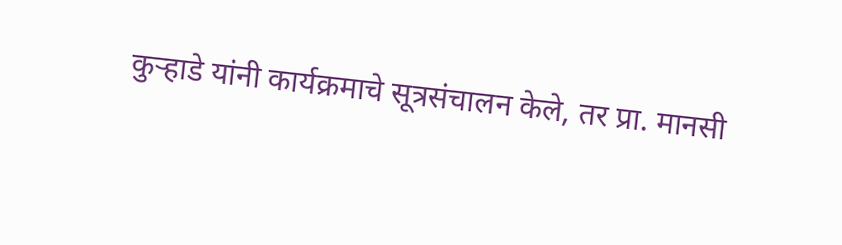कुऱ्हाडे यांनी कार्यक्रमाचे सूत्रसंचालन केले, तर प्रा. मानसी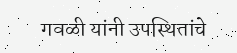गवळी यांनी उपस्थितांचे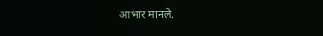आभार मानले.